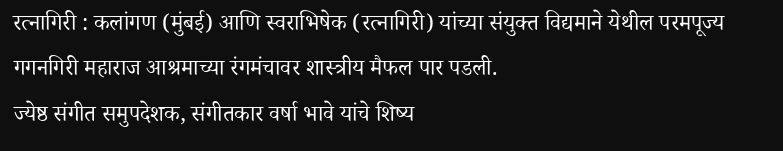रत्नागिरी : कलांगण (मुंबई) आणि स्वराभिषेक (रत्नागिरी) यांच्या संयुक्त विद्यमाने येथील परमपूज्य गगनगिरी महाराज आश्रमाच्या रंगमंचावर शास्त्रीय मैफल पार पडली.
ज्येष्ठ संगीत समुपदेशक, संगीतकार वर्षा भावे यांचे शिष्य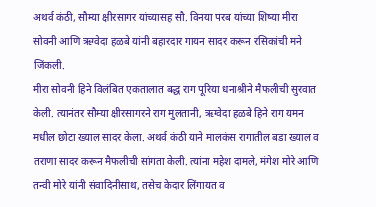अथर्व कंठी, सौम्या क्षीरसागर यांच्यासह सौ. विनया परब यांच्या शिष्या मीरा सोवनी आणि ऋग्वेदा हळबे यांनी बहारदार गायन सादर करून रसिकांची मने जिंकली.
मीरा सोवनी हिने विलंबित एकतालात बद्ध राग पूरिया धनाश्रीने मैफलीची सुरवात केली. त्यानंतर सौम्या क्षीरसागरने राग मुलतानी, ऋग्वेदा हळबे हिने राग यमन मधील छोटा ख्याल सादर केला. अथर्व कंठी याने मालकंस रागातील बडा ख्याल व तराणा सादर करून मैफलीची सांगता केली. त्यांना महेश दामले, मंगेश मोरे आणि तन्वी मोरे यांनी संवादिनीसाथ, तसेच केदार लिंगायत व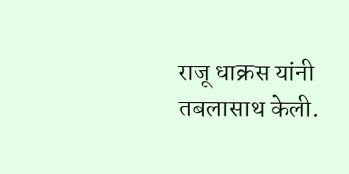राजू धाक्रस यांनी तबलासाथ केली.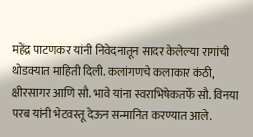महेंद्र पाटणकर यांनी निवेदनातून सादर केलेल्या रागांची थोडक्यात माहिती दिली. कलांगणचे कलाकार कंठी, क्षीरसागर आणि सौ. भावे यांना स्वराभिषेकतर्फे सौ. विनया परब यांनी भेटवस्तू देऊन सन्मानित करण्यात आले.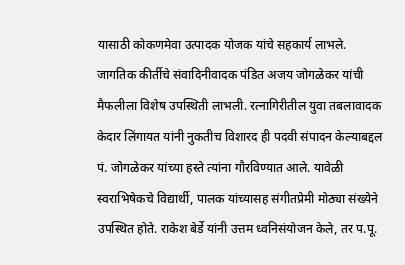यासाठी कोकणमेवा उत्पादक योजक यांचे सहकार्य लाभले.
जागतिक कीर्तीचे संवादिनीवादक पंडित अजय जोगळेकर यांची मैफलीला विशेष उपस्थिती लाभली. रत्नागिरीतील युवा तबलावादक केदार लिंगायत यांनी नुकतीच विशारद ही पदवी संपादन केल्याबद्दल पं. जोगळेकर यांच्या हस्ते त्यांना गौरविण्यात आले. यावेळी स्वराभिषेकचे विद्यार्थी, पालक यांच्यासह संगीतप्रेमी मोठ्या संख्येने उपस्थित होते. राकेश बेर्डे यांनी उत्तम ध्वनिसंयोजन केले, तर प.पू.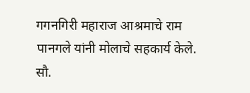गगनगिरी महाराज आश्रमाचे राम पानगले यांनी मोलाचे सहकार्य केले.
सौ.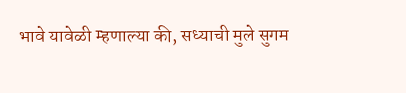भावे यावेळी म्हणाल्या की, सध्याची मुले सुगम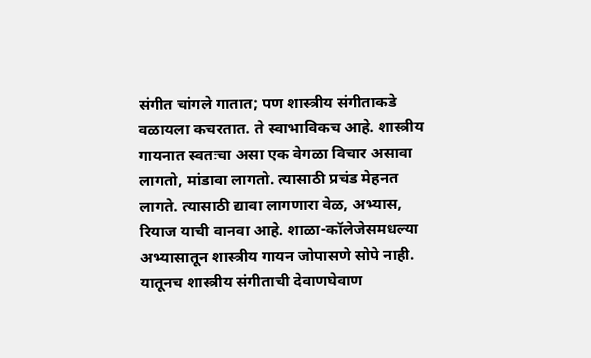संगीत चांगले गातात; पण शास्त्रीय संगीताकडे वळायला कचरतात. ते स्वाभाविकच आहे. शास्त्रीय गायनात स्वतःचा असा एक वेगळा विचार असावा लागतो, मांडावा लागतो. त्यासाठी प्रचंड मेहनत लागते. त्यासाठी द्यावा लागणारा वेळ, अभ्यास, रियाज याची वानवा आहे. शाळा-कॉलेजेसमधल्या अभ्यासातून शास्त्रीय गायन जोपासणे सोपे नाही. यातूनच शास्त्रीय संगीताची देवाणघेवाण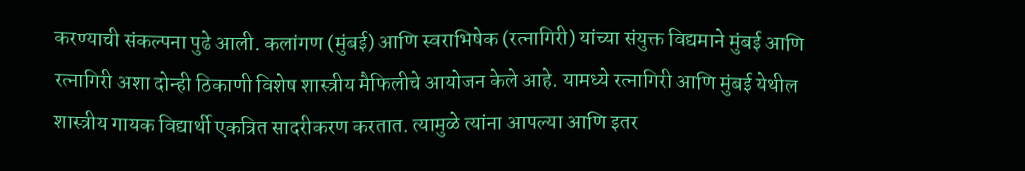करण्याची संकल्पना पुढे आली. कलांगण (मुंबई) आणि स्वराभिषेक (रत्नागिरी) यांच्या संयुक्त विद्यमाने मुंबई आणि रत्नागिरी अशा दोन्ही ठिकाणी विशेष शास्त्रीय मैफिलीचे आयोजन केले आहे. यामध्ये रत्नागिरी आणि मुंबई येथील शास्त्रीय गायक विद्यार्थी एकत्रित सादरीकरण करतात. त्यामुळे त्यांना आपल्या आणि इतर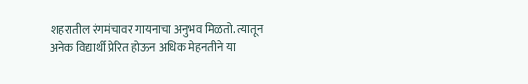शहरातील रंगमंचावर गायनाचा अनुभव मिळतो. त्यातून अनेक विद्यार्थी प्रेरित होऊन अधिक मेहनतीने या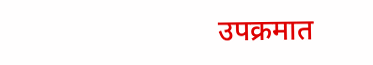उपक्रमात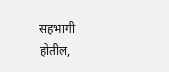सहभागी होतील,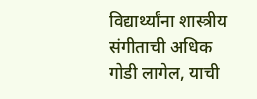विद्यार्थ्यांना शास्त्रीय संगीताची अधिक गोडी लागेल, याची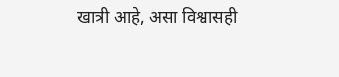खात्री आहे, असा विश्वासही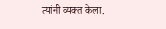त्यांनी व्यक्त केला.